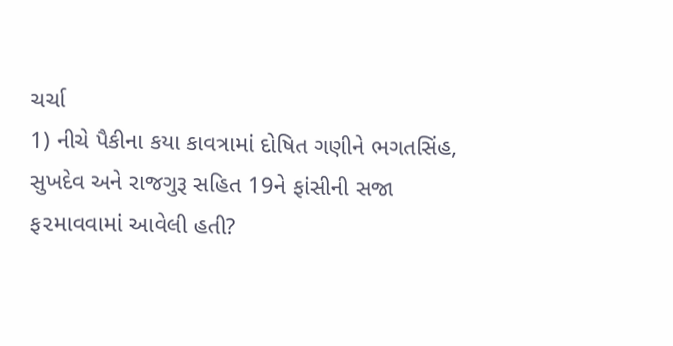ચર્ચા
1) નીચે પૈકીના કયા કાવત્રામાં દોષિત ગણીને ભગતસિંહ, સુખદેવ અને રાજગુરૂ સહિત 19ને ફાંસીની સજા ફ૨માવવામાં આવેલી હતી?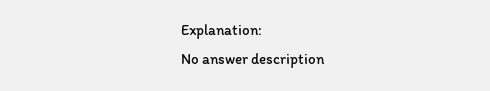Explanation:
No answer description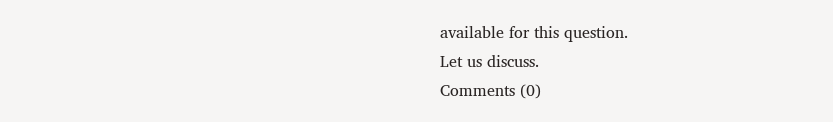available for this question.
Let us discuss.
Comments (0)